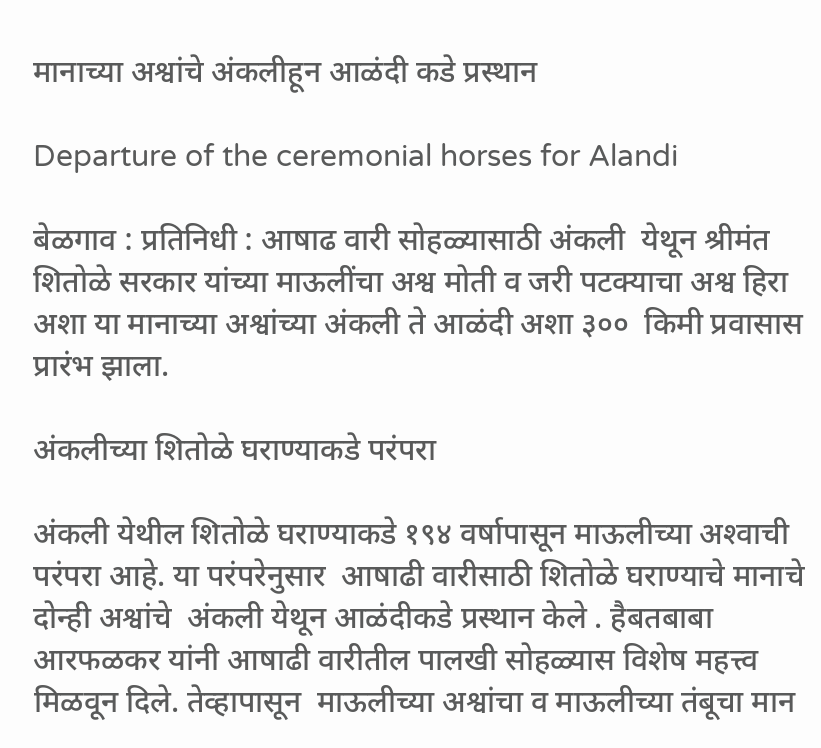मानाच्या अश्वांचे अंकलीहून आळंदी कडे प्रस्थान

Departure of the ceremonial horses for Alandi

बेळगाव : प्रतिनिधी : आषाढ वारी सोहळ्यासाठी अंकली  येथून श्रीमंत शितोळे सरकार यांच्या माऊलींचा अश्व मोती व जरी पटक्याचा अश्व हिरा अशा या मानाच्या अश्वांच्या अंकली ते आळंदी अशा ३००  किमी प्रवासास प्रारंभ झाला.

अंकलीच्या शितोळे घराण्याकडे परंपरा

अंकली येथील शितोळे घराण्याकडे १९४ वर्षापासून माऊलीच्या अश्‍वाची परंपरा आहे. या परंपरेनुसार  आषाढी वारीसाठी शितोळे घराण्याचे मानाचे दोन्ही अश्वांचे  अंकली येथून आळंदीकडे प्रस्थान केले . हैबतबाबा आरफळकर यांनी आषाढी वारीतील पालखी सोहळ्यास विशेष महत्त्व मिळवून दिले. तेव्हापासून  माऊलीच्या अश्वांचा व माऊलीच्या तंबूचा मान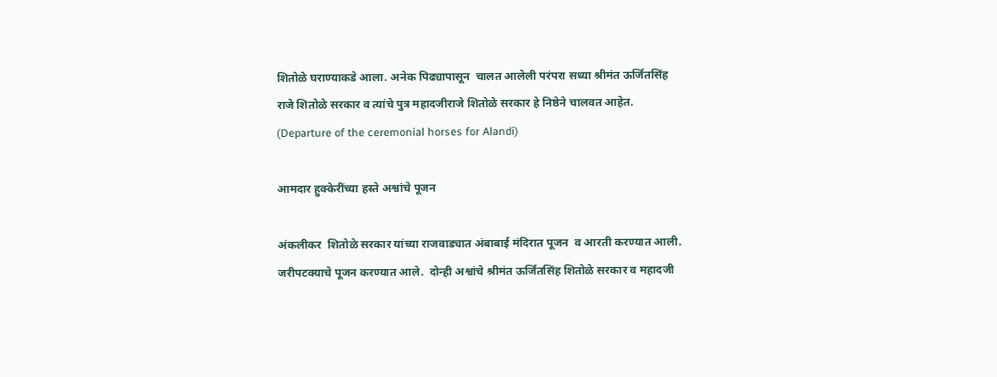शितोळे घराण्याकडे आला. अनेक पिढ्यापासून  चालत आलेली परंपरा सध्या श्रीमंत ऊर्जितसिंह राजे शितोळे सरकार व त्यांचे पुत्र महादजीराजे शितोळे सरकार हे निष्ठेने चालवत आहेत. (Departure of the ceremonial horses for Alandi)

आमदार हुक्केरींच्या हस्ते अश्वांचे पूजन

अंकलीकर  शितोळे सरकार यांच्या राजवाड्यात अंबाबाई मंदिरात पूजन  व आरती करण्यात आली.  जरीपटक्याचे पूजन करण्यात आले.  दोन्ही अश्वांचे श्रीमंत ऊर्जितसिंह शितोळे सरकार व महादजी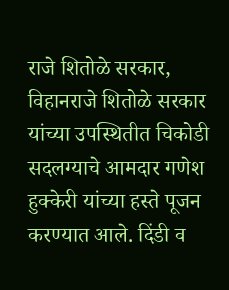राजे शितोळे सरकार, विहानराजे शितोळे सरकार यांच्या उपस्थितीत चिकोडी सदलग्याचे आमदार गणेश हुक्केरी यांच्या हस्ते पूजन  करण्यात आले. दिंडी व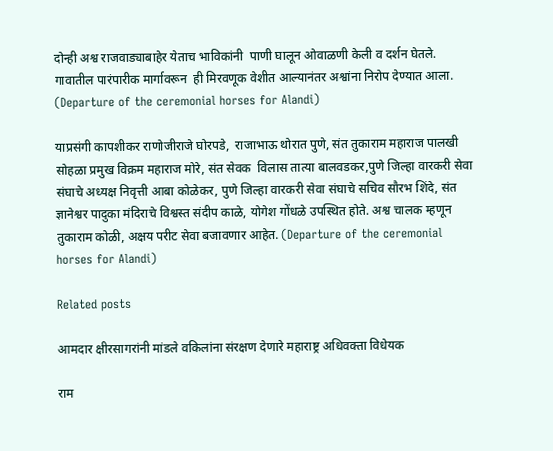दोन्ही अश्व राजवाड्याबाहेर येताच भाविकांनी  पाणी घालून ओवाळणी केली व दर्शन घेतले.  गावातील पारंपारीक मार्गावरून  ही मिरवणूक वेशीत आल्यानंतर अश्वांना निरोप देण्यात आला. (Departure of the ceremonial horses for Alandi)

याप्रसंगी कापशीकर राणोजीराजे घोरपडे,  राजाभाऊ थोरात पुणे, संत तुकाराम महाराज पालखी सोहळा प्रमुख विक्रम महाराज मोरे, संत सेवक  विलास तात्या बालवडकर,पुणे जिल्हा वारकरी सेवा संघाचे अध्यक्ष निवृत्ती आबा कोळेकर, पुणे जिल्हा वारकरी सेवा संघाचे सचिव सौरभ शिंदे, संत ज्ञानेश्वर पादुका मंदिराचे विश्वस्त संदीप काळे, योगेश गोंधळे उपस्थित होते. अश्व चालक म्हणून तुकाराम कोळी, अक्षय परीट सेवा बजावणार आहेत. (Departure of the ceremonial horses for Alandi)

Related posts

आमदार क्षीरसागरांनी मांडले वकिलांना संरक्षण देणारे महाराष्ट्र अधिवक्ता विधेयक

राम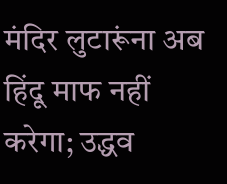मंदिर लुटारूंना अब हिंदू माफ नहीं करेगा; उद्धव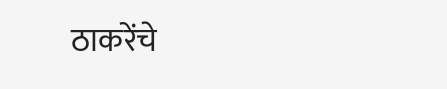ठाकरेंचे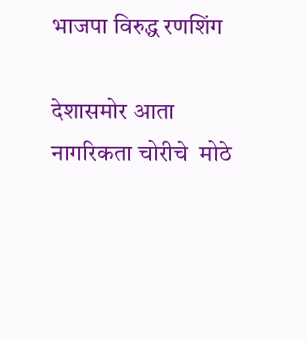भाजपा विरुद्ध रणशिंग

देशासमोर आता नागरिकता चोरीचे  मोठे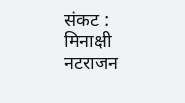संकट : मिनाक्षी नटराजन